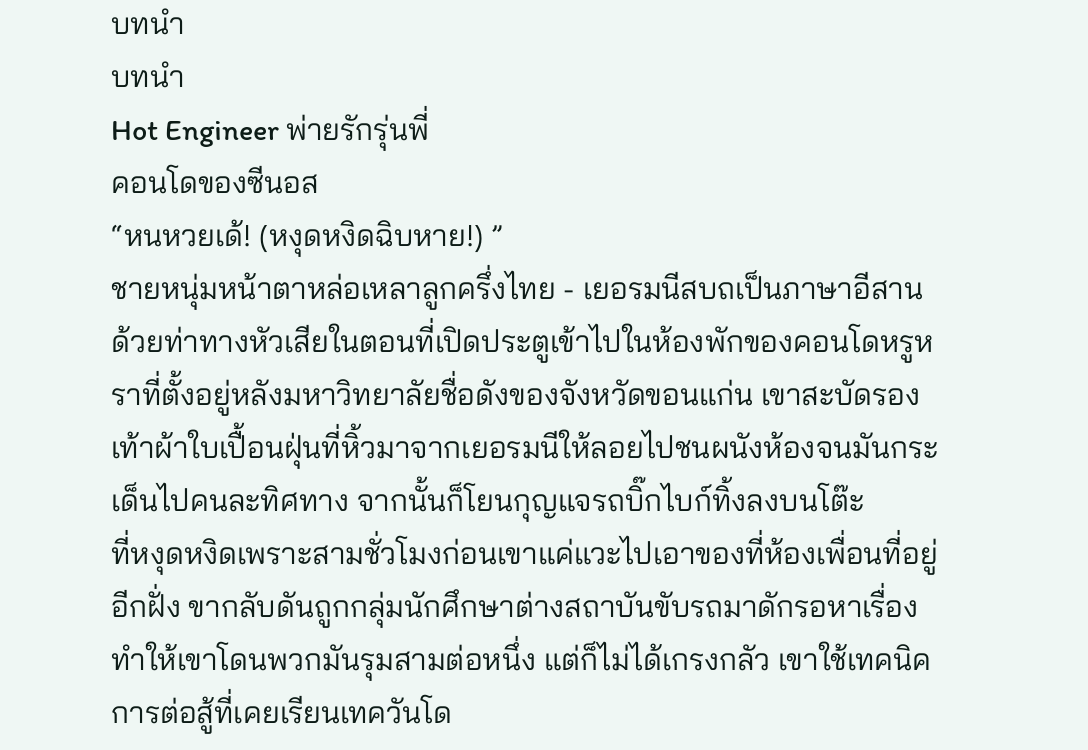บทนำ
บทนำ
Hot Engineer พ่ายรักรุ่นพี่
คอนโดของซีนอส
“หนหวยเด้! (หงุดหงิดฉิบหาย!) ”
ชายหนุ่มหน้าตาหล่อเหลาลูกครึ่งไทย - เยอรมนีสบถเป็นภาษาอีสานด้วยท่าทางหัวเสียในตอนที่เปิดประตูเข้าไปในห้องพักของคอนโดหรูหราที่ตั้งอยู่หลังมหาวิทยาลัยชื่อดังของจังหวัดขอนแก่น เขาสะบัดรองเท้าผ้าใบเปื้อนฝุ่นที่หิ้วมาจากเยอรมนีให้ลอยไปชนผนังห้องจนมันกระเด็นไปคนละทิศทาง จากนั้นก็โยนกุญแจรถบิ๊กไบก์ทิ้งลงบนโต๊ะ
ที่หงุดหงิดเพราะสามชั่วโมงก่อนเขาแค่แวะไปเอาของที่ห้องเพื่อนที่อยู่อีกฝั่ง ขากลับดันถูกกลุ่มนักศึกษาต่างสถาบันขับรถมาดักรอหาเรื่อง ทำให้เขาโดนพวกมันรุมสามต่อหนึ่ง แต่ก็ไม่ได้เกรงกลัว เขาใช้เทคนิคการต่อสู้ที่เคยเรียนเทควันโด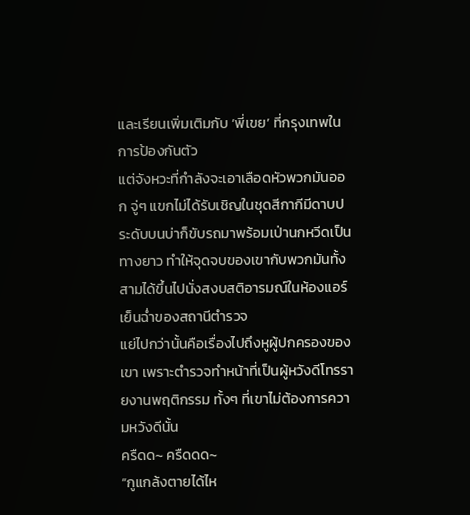และเรียนเพิ่มเติมกับ ‘พี่เขย’ ที่กรุงเทพในการป้องกันตัว
แต่จังหวะที่กำลังจะเอาเลือดหัวพวกมันออก จู่ๆ แขกไม่ได้รับเชิญในชุดสีกากีมีดาบประดับบนบ่าก็ขับรถมาพร้อมเป่านกหวีดเป็นทางยาว ทำให้จุดจบของเขากับพวกมันทั้งสามได้ขึ้นไปนั่งสงบสติอารมณ์ในห้องแอร์เย็นฉ่ำของสถานีตำรวจ
แย่ไปกว่านั้นคือเรื่องไปถึงหูผู้ปกครองของเขา เพราะตำรวจทำหน้าที่เป็นผู้หวังดีโทรรายงานพฤติกรรม ทั้งๆ ที่เขาไม่ต้องการความหวังดีนั้น
ครืดด~ ครืดดด~
“กูแกล้งตายได้ไห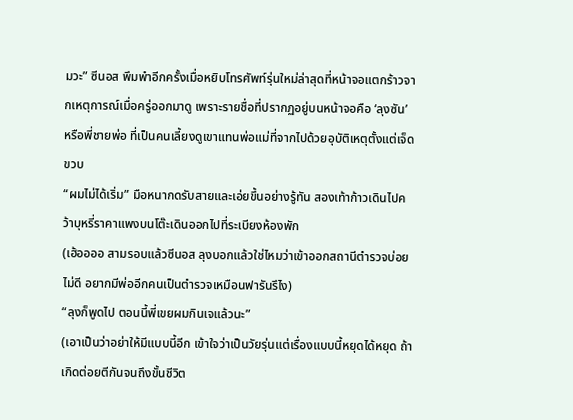มวะ” ซีนอส พึมพำอีกครั้งเมื่อหยิบโทรศัพท์รุ่นใหม่ล่าสุดที่หน้าจอแตกร้าวจากเหตุการณ์เมื่อครู่ออกมาดู เพราะรายชื่อที่ปรากฏอยู่บนหน้าจอคือ ‘ลุงซัน’ หรือพี่ชายพ่อ ที่เป็นคนเลี้ยงดูเขาแทนพ่อแม่ที่จากไปด้วยอุบัติเหตุตั้งแต่เจ็ดขวบ
“ผมไม่ได้เริ่ม” มือหนากดรับสายและเอ่ยขึ้นอย่างรู้ทัน สองเท้าก้าวเดินไปคว้าบุหรี่ราคาแพงบนโต๊ะเดินออกไปที่ระเบียงห้องพัก
(เฮ้ออออ สามรอบแล้วซีนอส ลุงบอกแล้วใช่ไหมว่าเข้าออกสถานีตำรวจบ่อยไม่ดี อยากมีพ่ออีกคนเป็นตำรวจเหมือนฟารันรึไง)
“ลุงก็พูดไป ตอนนี้พี่เขยผมกินเจแล้วนะ”
(เอาเป็นว่าอย่าให้มีแบบนี้อีก เข้าใจว่าเป็นวัยรุ่นแต่เรื่องแบบนี้หยุดได้หยุด ถ้าเกิดต่อยตีกันจนถึงขั้นชีวิต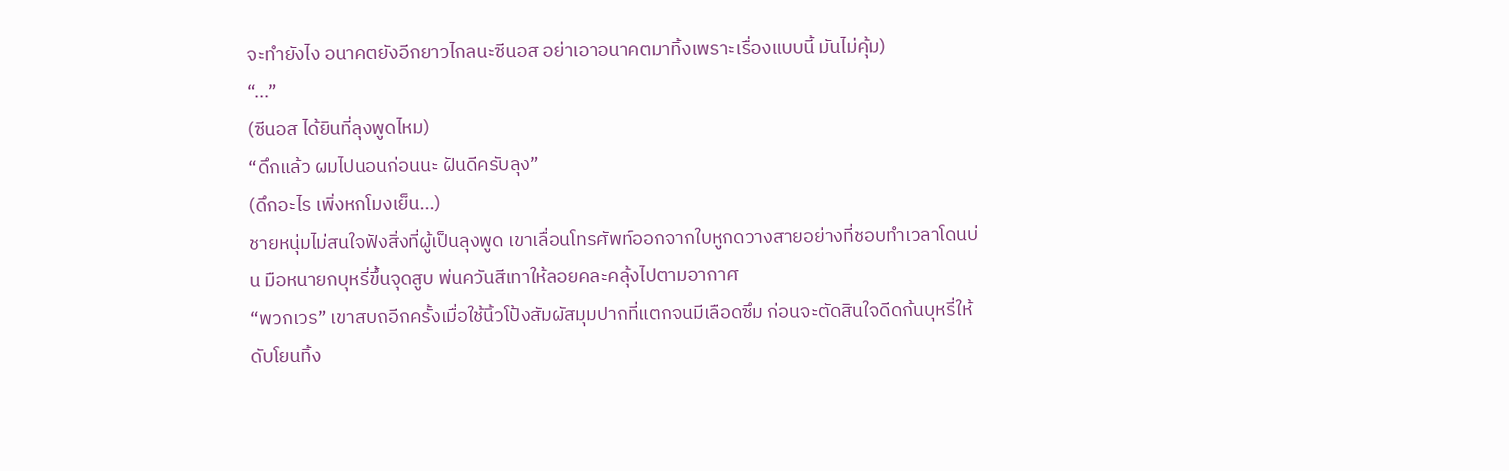จะทำยังไง อนาคตยังอีกยาวไกลนะซีนอส อย่าเอาอนาคตมาทิ้งเพราะเรื่องแบบนี้ มันไม่คุ้ม)
“...”
(ซีนอส ได้ยินที่ลุงพูดไหม)
“ดึกแล้ว ผมไปนอนก่อนนะ ฝันดีครับลุง”
(ดึกอะไร เพิ่งหกโมงเย็น...)
ชายหนุ่มไม่สนใจฟังสิ่งที่ผู้เป็นลุงพูด เขาเลื่อนโทรศัพท์ออกจากใบหูกดวางสายอย่างที่ชอบทำเวลาโดนบ่น มือหนายกบุหรี่ขึ้นจุดสูบ พ่นควันสีเทาให้ลอยคละคลุ้งไปตามอากาศ
“พวกเวร” เขาสบถอีกครั้งเมื่อใช้นิ้วโป้งสัมผัสมุมปากที่แตกจนมีเลือดซึม ก่อนจะตัดสินใจดีดก้นบุหรี่ให้ดับโยนทิ้ง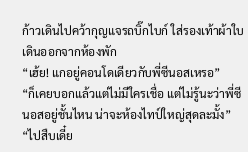ก้าวเดินไปคว้ากุญแจรถบิ๊กไบก์ ใส่รองเท้าผ้าใบ เดินออกจากห้องพัก
“เฮ้ย! แกอยู่คอนโดเดียวกับพี่ซีนอสเหรอ”
“ก็เคยบอกแล้วแต่ไม่มีใครเชื่อ แต่ไม่รู้นะว่าพี่ซีนอสอยู่ชั้นไหน น่าจะห้องไทป์ใหญ่สุดละมั้ง”
“ไปสืบเดี๋ย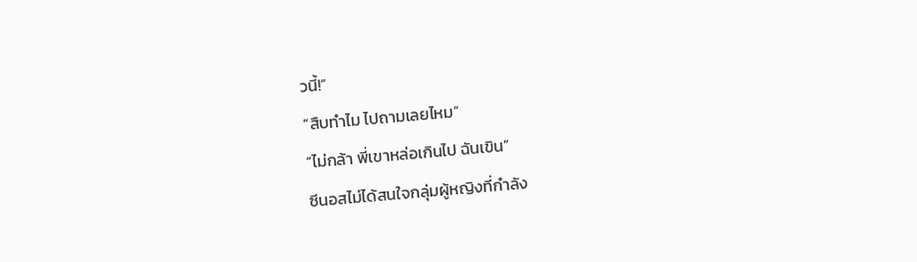วนี้!”
“สืบทำไม ไปถามเลยไหม”
“ไม่กล้า พี่เขาหล่อเกินไป ฉันเขิน”
ซีนอสไม่ได้สนใจกลุ่มผู้หญิงที่กำลัง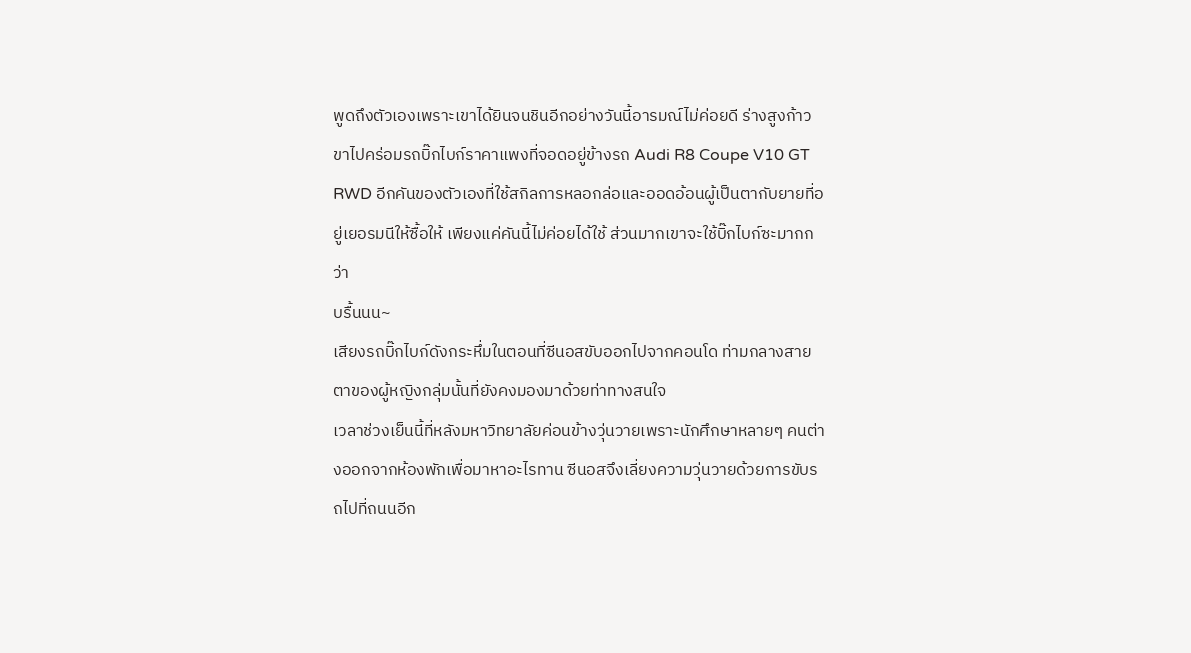พูดถึงตัวเองเพราะเขาได้ยินจนชินอีกอย่างวันนี้อารมณ์ไม่ค่อยดี ร่างสูงก้าวขาไปคร่อมรถบิ๊กไบก์ราคาแพงที่จอดอยู่ข้างรถ Audi R8 Coupe V10 GT RWD อีกคันของตัวเองที่ใช้สกิลการหลอกล่อและออดอ้อนผู้เป็นตากับยายที่อยู่เยอรมนีให้ซื้อให้ เพียงแค่คันนี้ไม่ค่อยได้ใช้ ส่วนมากเขาจะใช้บิ๊กไบก์ซะมากกว่า
บรื้นนน~
เสียงรถบิ๊กไบก์ดังกระหึ่มในตอนที่ซีนอสขับออกไปจากคอนโด ท่ามกลางสายตาของผู้หญิงกลุ่มนั้นที่ยังคงมองมาด้วยท่าทางสนใจ
เวลาช่วงเย็นนี้ที่หลังมหาวิทยาลัยค่อนข้างวุ่นวายเพราะนักศึกษาหลายๆ คนต่างออกจากห้องพักเพื่อมาหาอะไรทาน ซีนอสจึงเลี่ยงความวุ่นวายด้วยการขับรถไปที่ถนนอีก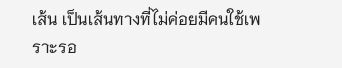เส้น เป็นเส้นทางที่ไม่ค่อยมีคนใช้เพราะรอ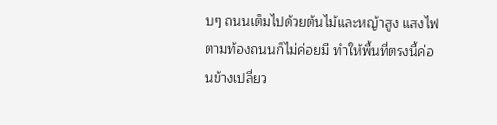บๆ ถนนเต็มไปด้วยต้นไม้และหญ้าสูง แสงไฟตามท้องถนนก็ไม่ค่อยมี ทำให้พื้นที่ตรงนี้ค่อนข้างเปลี่ยว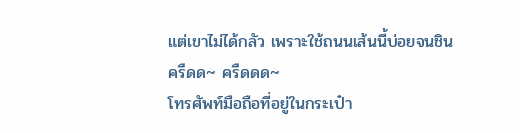แต่เขาไม่ได้กลัว เพราะใช้ถนนเส้นนี้บ่อยจนชิน
ครืดด~ ครืดดด~
โทรศัพท์มือถือที่อยู่ในกระเป๋า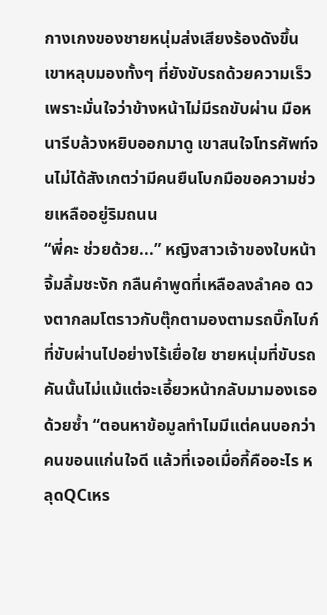กางเกงของชายหนุ่มส่งเสียงร้องดังขึ้น เขาหลุบมองทั้งๆ ที่ยังขับรถด้วยความเร็ว เพราะมั่นใจว่าข้างหน้าไม่มีรถขับผ่าน มือหนารีบล้วงหยิบออกมาดู เขาสนใจโทรศัพท์จนไม่ได้สังเกตว่ามีคนยืนโบกมือขอความช่วยเหลืออยู่ริมถนน
“พี่คะ ช่วยด้วย...” หญิงสาวเจ้าของใบหน้าจิ้มลิ้มชะงัก กลืนคำพูดที่เหลือลงลำคอ ดวงตากลมโตราวกับตุ๊กตามองตามรถบิ๊กไบก์ที่ขับผ่านไปอย่างไร้เยื่อใย ชายหนุ่มที่ขับรถคันนั้นไม่แม้แต่จะเอี้ยวหน้ากลับมามองเธอด้วยซ้ำ “ตอนหาข้อมูลทำไมมีแต่คนบอกว่าคนขอนแก่นใจดี แล้วที่เจอเมื่อกี้คืออะไร หลุดQCเหร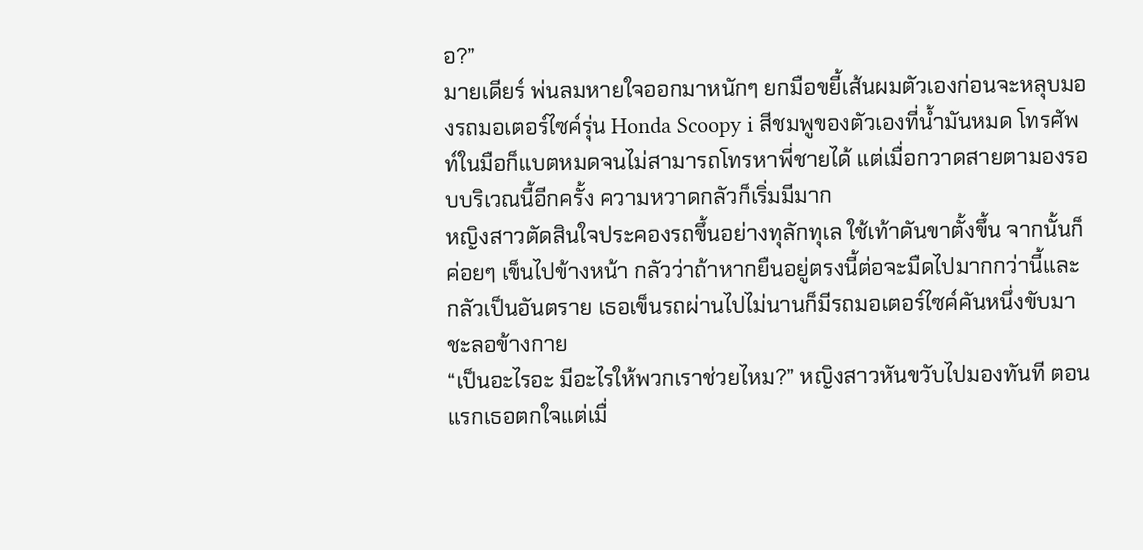อ?”
มายเดียร์ พ่นลมหายใจออกมาหนักๆ ยกมือขยี้เส้นผมตัวเองก่อนจะหลุบมองรถมอเตอร์ไซค์รุ่น Honda Scoopy i สีชมพูของตัวเองที่น้ำมันหมด โทรศัพท์ในมือก็แบตหมดจนไม่สามารถโทรหาพี่ชายได้ แต่เมื่อกวาดสายตามองรอบบริเวณนี้อีกครั้ง ความหวาดกลัวก็เริ่มมีมาก
หญิงสาวตัดสินใจประคองรถขึ้นอย่างทุลักทุเล ใช้เท้าดันขาตั้งขึ้น จากนั้นก็ค่อยๆ เข็นไปข้างหน้า กลัวว่าถ้าหากยืนอยู่ตรงนี้ต่อจะมืดไปมากกว่านี้และกลัวเป็นอันตราย เธอเข็นรถผ่านไปไม่นานก็มีรถมอเตอร์ไซค์คันหนึ่งขับมาชะลอข้างกาย
“เป็นอะไรอะ มีอะไรให้พวกเราช่วยไหม?” หญิงสาวหันขวับไปมองทันที ตอนแรกเธอตกใจแต่เมื่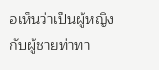อเห็นว่าเป็นผู้หญิงกับผู้ชายท่าทา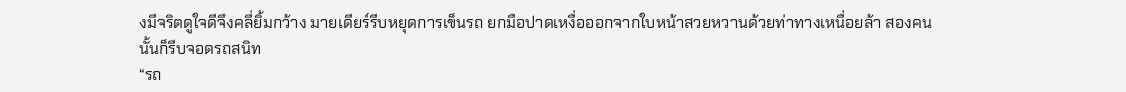งมีจริตดูใจดีจึงคลี่ยิ้มกว้าง มายเดียร์รีบหยุดการเข็นรถ ยกมือปาดเหงื่อออกจากใบหน้าสวยหวานด้วยท่าทางเหนื่อยล้า สองคนนั้นก็รีบจอดรถสนิท
“รถ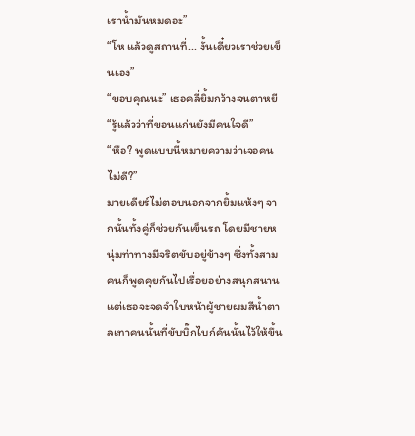เราน้ำมันหมดอะ”
“โห แล้วดูสถานที่... งั้นเดี๋ยวเราช่วยเข็นเอง”
“ขอบคุณนะ” เธอคลี่ยิ้มกว้างจนตาหยี “รู้แล้วว่าที่ขอนแก่นยังมีคนใจดี”
“หือ? พูดแบบนี้หมายความว่าเจอคนไม่ดี?”
มายเดียร์ไม่ตอบนอกจากยิ้มแห้งๆ จากนั้นทั้งคู่ก็ช่วยกันเข็นรถ โดยมีชายหนุ่มท่าทางมีจริตขับอยู่ข้างๆ ซึ่งทั้งสามคนก็พูดคุยกันไปเรื่อยอย่างสนุกสนาน
แต่เธอจะจดจำใบหน้าผู้ชายผมสีน้ำตาลเทาคนนั้นที่ขับบิ๊กไบก์คันนั้นไว้ให้ขึ้น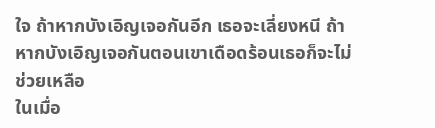ใจ ถ้าหากบังเอิญเจอกันอีก เธอจะเลี่ยงหนี ถ้าหากบังเอิญเจอกันตอนเขาเดือดร้อนเธอก็จะไม่ช่วยเหลือ
ในเมื่อ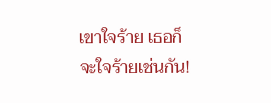เขาใจร้าย เธอก็จะใจร้ายเช่นกัน!